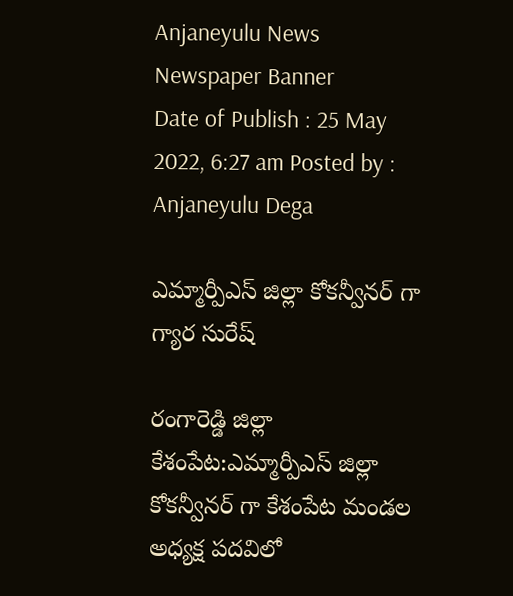Anjaneyulu News
Newspaper Banner
Date of Publish : 25 May 2022, 6:27 am Posted by : Anjaneyulu Dega

ఎమ్మార్పీఎస్ జిల్లా కోకన్వీనర్ గా గ్యార సురేష్

రంగారెడ్డి జిల్లా కేశంపేట:ఎమ్మార్పీఎస్ జిల్లా కోకన్వీనర్ గా కేశంపేట మండల అధ్యక్ష పదవిలో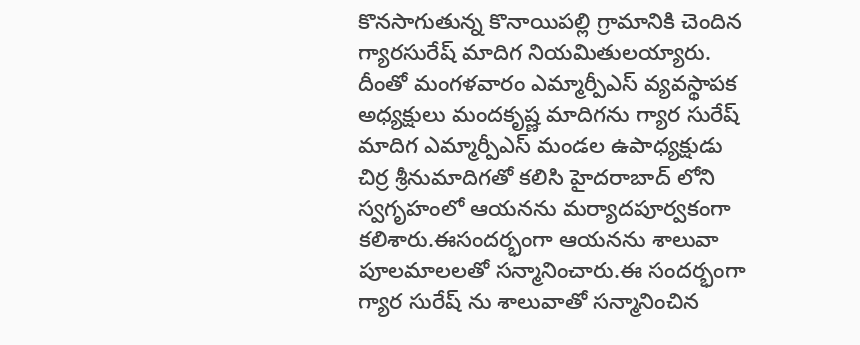కొనసాగుతున్న కొనాయిపల్లి గ్రామానికి చెందిన గ్యారసురేష్ మాదిగ నియమితులయ్యారు. దీంతో మంగళవారం ఎమ్మార్పీఎస్ వ్యవస్థాపక అధ్యక్షులు మందకృష్ణ మాదిగను గ్యార సురేష్ మాదిగ ఎమ్మార్పీఎస్ మండల ఉపాధ్యక్షుడు చిర్ర శ్రీనుమాదిగతో కలిసి హైదరాబాద్ లోని స్వగృహంలో ఆయనను మర్యాదపూర్వకంగా కలిశారు.ఈసందర్భంగా ఆయనను శాలువా పూలమాలలతో సన్మానించారు.ఈ సందర్భంగా గ్యార సురేష్ ను శాలువాతో సన్మానించిన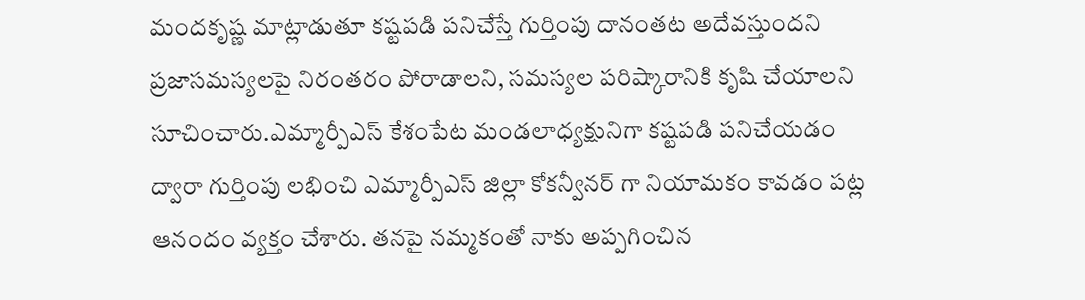మందకృష్ణ మాట్లాడుతూ కష్టపడి పనిచేస్తే గుర్తింపు దానంతట అదేవస్తుందని ప్రజాసమస్యలపై నిరంతరం పోరాడాలని, సమస్యల పరిష్కారానికి కృషి చేయాలని సూచించారు.ఎమ్మార్పీఎస్ కేశంపేట మండలాధ్యక్షునిగా కష్టపడి పనిచేయడం ద్వారా గుర్తింపు లభించి ఎమ్మార్పీఎస్ జిల్లా కోకన్వీనర్ గా నియామకం కావడం పట్ల ఆనందం వ్యక్తం చేశారు. తనపై నమ్మకంతో నాకు అప్పగించిన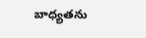బాధ్యతను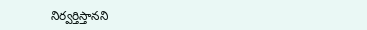నిర్వర్తిస్తానని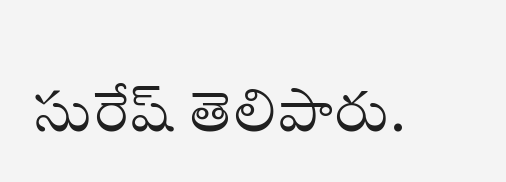సురేష్ తెలిపారు.